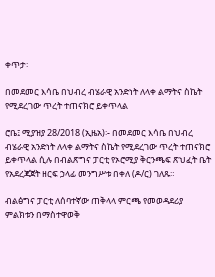ቀጥታ፡

በመደመር እሳቤ በህብረ ብሄራዊ አንድነት ለላቀ ልማትና ስኬት የሚደረገው ጥረት ተጠናክሮ ይቀጥላል

ሮቤ፤ ሚያዝያ 28/2018 (ኢዜአ)፡- በመደመር እሳቤ በህብረ ብሄራዊ አንድነት ለላቀ ልማትና ስኬት የሚደረገው ጥረት ተጠናክሮ ይቀጥላል ሲሉ በብልጽግና ፓርቲ የኦሮሚያ ቅርንጫፍ ጽህፈት ቤት የአደረጃጀት ዘርፍ ኃላፊ መንግሥቱ በቀለ (ዶ/ር) ገለጹ።

ብልፅግና ፓርቲ ለሰባተኛው ጠቅላላ ምርጫ የመወዳደሪያ ምልክቱን በማስተዋወቅ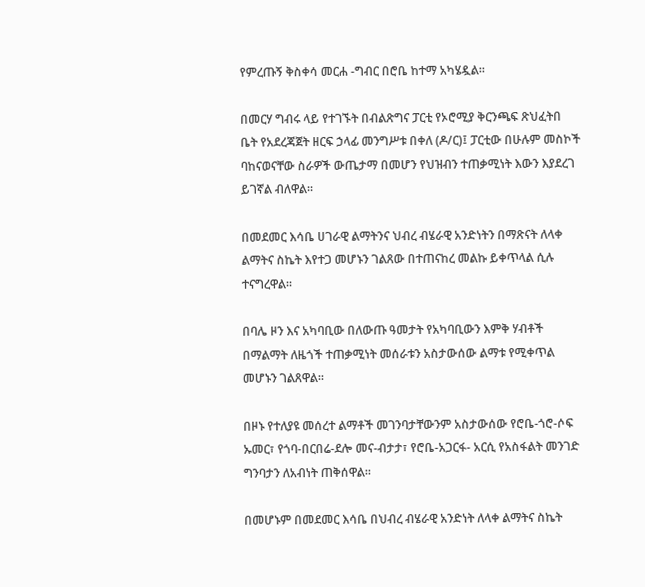የምረጡኝ ቅስቀሳ መርሐ -ግብር በሮቤ ከተማ አካሄዷል።

በመርሃ ግብሩ ላይ የተገኙት በብልጽግና ፓርቲ የኦሮሚያ ቅርንጫፍ ጽህፈትበ ቤት የአደረጃጀት ዘርፍ ኃላፊ መንግሥቱ በቀለ (ዶ/ር)፤ ፓርቲው በሁሉም መስኮች ባከናወናቸው ስራዎች ውጤታማ በመሆን የህዝብን ተጠቃሚነት እውን እያደረገ ይገኛል ብለዋል።

በመደመር እሳቤ ሀገራዊ ልማትንና ህብረ ብሄራዊ አንድነትን በማጽናት ለላቀ ልማትና ስኬት እየተጋ መሆኑን ገልጸው በተጠናከረ መልኩ ይቀጥላል ሲሉ ተናግረዋል።

በባሌ ዞን እና አካባቢው በለውጡ ዓመታት የአካባቢውን እምቅ ሃብቶች በማልማት ለዜጎች ተጠቃሚነት መሰራቱን አስታውሰው ልማቱ የሚቀጥል መሆኑን ገልጸዋል።

በዞኑ የተለያዩ መሰረተ ልማቶች መገንባታቸውንም አስታውሰው የሮቤ-ጎሮ-ሶፍ ኡመር፣ የጎባ-በርበሬ-ደሎ መና-ብታታ፣ የሮቤ-አጋርፋ- አርሲ የአስፋልት መንገድ ግንባታን ለአብነት ጠቅሰዋል።

በመሆኑም በመደመር እሳቤ በህብረ ብሄራዊ አንድነት ለላቀ ልማትና ስኬት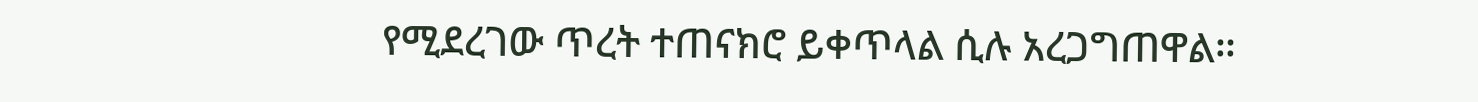የሚደረገው ጥረት ተጠናክሮ ይቀጥላል ሲሉ አረጋግጠዋል።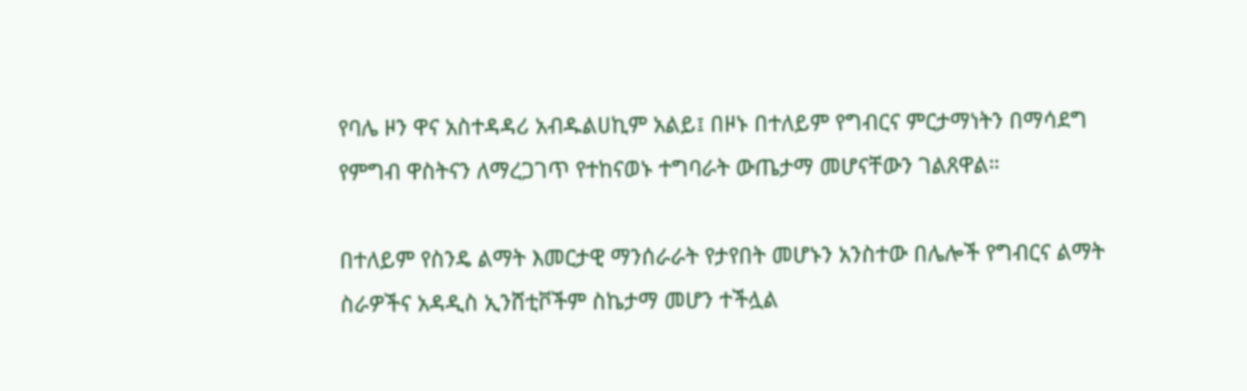የባሌ ዞን ዋና አስተዳዳሪ አብዱልሀኪም አልይ፤ በዞኑ በተለይም የግብርና ምርታማነትን በማሳደግ የምግብ ዋስትናን ለማረጋገጥ የተከናወኑ ተግባራት ውጤታማ መሆናቸውን ገልጸዋል።

በተለይም የስንዴ ልማት እመርታዊ ማንሰራራት የታየበት መሆኑን አንስተው በሌሎች የግብርና ልማት ስራዎችና አዳዲስ ኢንሸቲቮችም ስኬታማ መሆን ተችሏል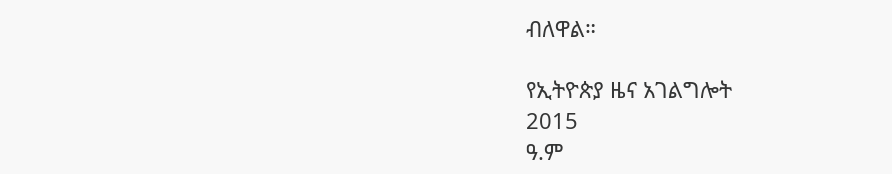ብለዋል።

የኢትዮጵያ ዜና አገልግሎት
2015
ዓ.ም